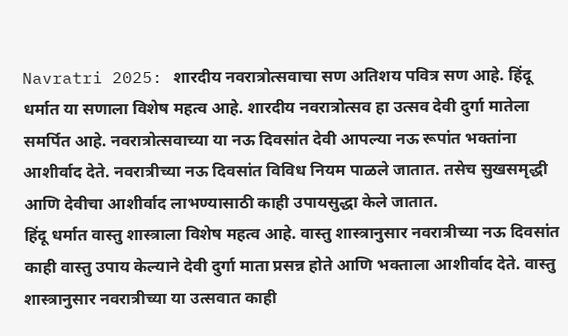Navratri 2025: शारदीय नवरात्रोत्सवाचा सण अतिशय पवित्र सण आहे. हिंदू धर्मात या सणाला विशेष महत्व आहे. शारदीय नवरात्रोत्सव हा उत्सव देवी दुर्गा मातेला समर्पित आहे. नवरात्रोत्सवाच्या या नऊ दिवसांत देवी आपल्या नऊ रूपांत भक्तांना आशीर्वाद देते. नवरात्रीच्या नऊ दिवसांत विविध नियम पाळले जातात. तसेच सुखसमृद्धी आणि देवीचा आशीर्वाद लाभण्यासाठी काही उपायसुद्धा केले जातात.
हिंदू धर्मात वास्तु शास्त्राला विशेष महत्व आहे. वास्तु शास्त्रानुसार नवरात्रीच्या नऊ दिवसांत काही वास्तु उपाय केल्याने देवी दुर्गा माता प्रसन्न होते आणि भक्ताला आशीर्वाद देते. वास्तु शास्त्रानुसार नवरात्रीच्या या उत्सवात काही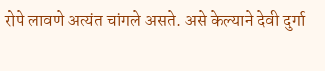रोपे लावणे अत्यंत चांगले असते. असे केल्याने देवी दुर्गा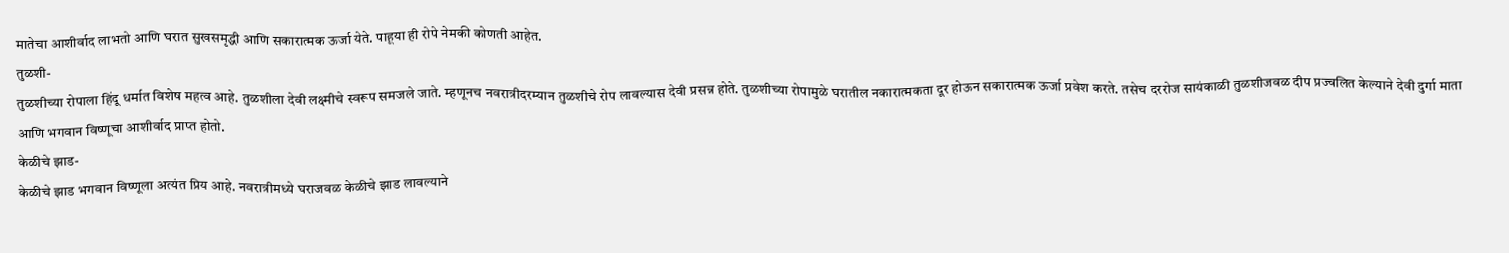मातेचा आशीर्वाद लाभतो आणि घरात सुखसमृद्धी आणि सकारात्मक ऊर्जा येते. पाहूया ही रोपे नेमकी कोणती आहेत.
तुळशी-
तुळशीच्या रोपाला हिंदू धर्मात विशेष महत्व आहे. तुळशीला देवी लक्ष्मीचे स्वरूप समजले जाते. म्हणूनच नवरात्रीदरम्यान तुळशीचे रोप लावल्यास देवी प्रसन्न होते. तुळशीच्या रोपामुळे घरातील नकारात्मकता दूर होऊन सकारात्मक ऊर्जा प्रवेश करते. तसेच दररोज सायंकाळी तुळशीजवळ दीप प्रज्वलित केल्याने देवी दुर्गा माता आणि भगवान विष्णूचा आशीर्वाद प्राप्त होतो.
केळीचे झाड-
केळीचे झाड भगवान विष्णूला अत्यंत प्रिय आहे. नवरात्रीमध्ये घराजवळ केळीचे झाड लावल्याने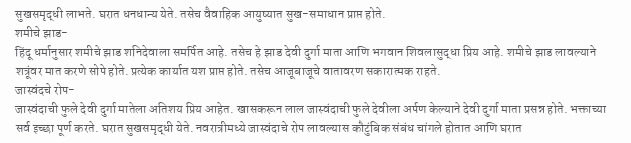सुखसमृद्धी लाभते. घरात धनधान्य येते. तसेच वैवाहिक आयुष्यात सुख-समाधान प्राप्त होते.
शमीचे झाड-
हिंदू धर्मानुसार शमीचे झाड शनिदेवाला समर्पित आहे. तसेच हे झाड देवी दुर्गा माता आणि भगवान शिवलासुद्धा प्रिय आहे. शमीचे झाड लावल्याने शत्रूंवर मात करणे सोपे होते. प्रत्येक कार्यात यश प्राप्त होते. तसेच आजूबाजूचे वातावरण सकारात्मक राहते.
जास्वंदचे रोप-
जास्वंदाची फुले देवी दुर्गा मातेला अतिशय प्रिय आहेत. खासकरून लाल जास्वंदाची फुले देवीला अर्पण केल्याने देवी दुर्गा माता प्रसन्न होते. भक्ताच्या सर्व इच्छा पूर्ण करते. घरात सुखसमृद्धी येते. नवरात्रीमध्ये जास्वंदाचे रोप लावल्यास कौटुंबिक संबंध चांगले होतात आणि घरात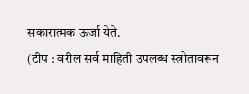सकारात्मक ऊर्जा येते.
(टीप : वरील सर्व माहिती उपलब्ध स्त्रोतावरून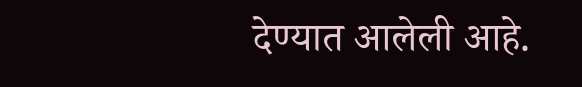देण्यात आलेली आहे.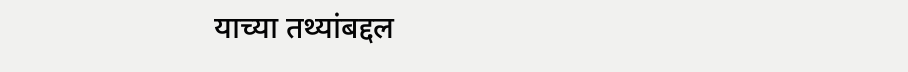याच्या तथ्यांबद्दल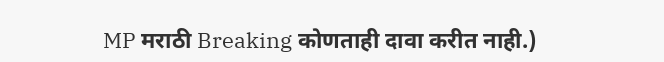MP मराठी Breaking कोणताही दावा करीत नाही.)